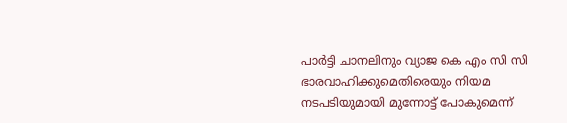പാർട്ടി ചാനലിനും വ്യാജ കെ എം സി സി ഭാരവാഹിക്കുമെതിരെയും നിയമ നടപടിയുമായി മുന്നോട്ട് പോകുമെന്ന്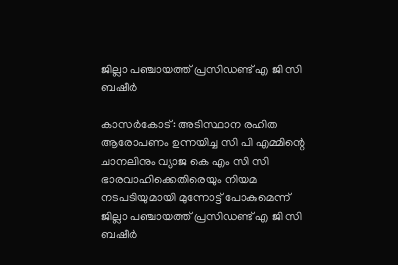ജില്ലാ പഞ്ചായത്ത് പ്രസിഡണ്ട് എ ജി സി ബഷീർ

കാസർകോട്: അടിസ്ഥാന രഹിത ആരോപണം ഉന്നയിച്ച സി പി എമ്മിന്റെ ചാനലിനും വ്യാജ കെ എം സി സി ഭാരവാഹിക്കെതിരെയും നിയമ നടപടിയുമായി മുന്നോട്ട് പോകുമെന്ന് ജില്ലാ പഞ്ചായത്ത് പ്രസിഡണ്ട് എ ജി സി ബഷീർ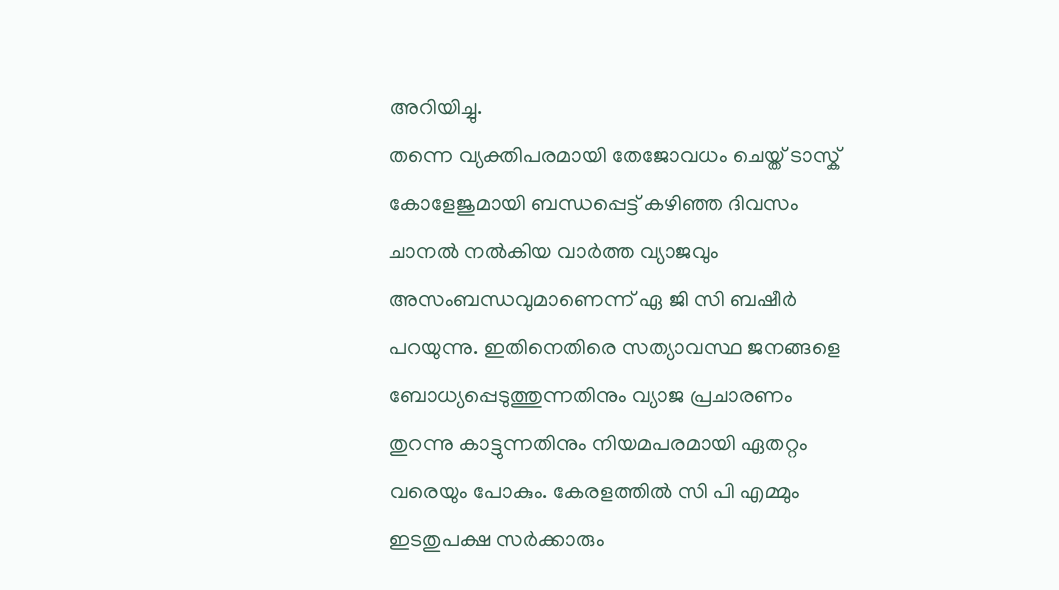അറിയിച്ചു.
തന്നെ വ്യക്തിപരമായി തേജോവധം ചെയ്ത് ടാസ്ക് കോളേജുമായി ബന്ധപ്പെട്ട് കഴിഞ്ഞ ദിവസം ചാനൽ നൽകിയ വാർത്ത വ്യാജവും അസംബന്ധവുമാണെന്ന് ഏ ജി സി ബഷീർ പറയുന്നു. ഇതിനെതിരെ സത്യാവസ്ഥ ജനങ്ങളെ ബോധ്യപ്പെടുത്തുന്നതിനും വ്യാജ പ്രചാരണം തുറന്നു കാട്ടുന്നതിനും നിയമപരമായി ഏതറ്റം വരെയും പോകും. കേരളത്തിൽ സി പി എമ്മും ഇടതുപക്ഷ സർക്കാരും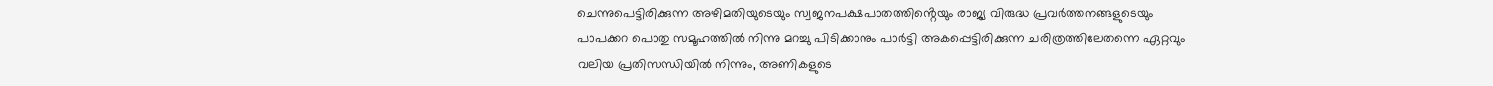ചെന്നുപെട്ടിരിക്കുന്ന അഴിമതിയുടെയും സ്വജനപക്ഷപാതത്തിൻ്റെയും രാജ്യ വിരുദ്ധ പ്രവർത്തനങ്ങളുടെയും പാപക്കറ പൊതു സമൂഹത്തിൽ നിന്നു മറച്ചു പിടിക്കാനും പാർട്ടി അകപ്പെട്ടിരിക്കുന്ന ചരിത്രത്തിലേതന്നെ ഏറ്റവും വലിയ പ്രതിസന്ധിയിൽ നിന്നും, അണികളുടെ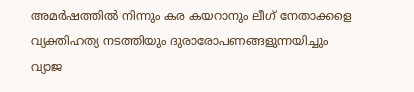അമർഷത്തിൽ നിന്നും കര കയറാനും ലീഗ് നേതാക്കളെ വ്യക്തിഹത്യ നടത്തിയും ദുരാരോപണങ്ങളുന്നയിച്ചും വ്യാജ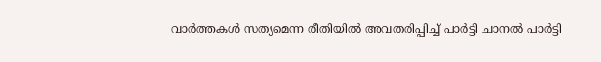വാർത്തകൾ സത്യമെന്ന രീതിയിൽ അവതരിപ്പിച്ച് പാർട്ടി ചാനൽ പാർട്ടി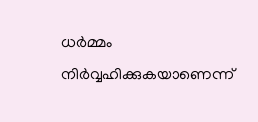ധർമ്മം നിർവ്വഹിക്കുകയാണെന്ന്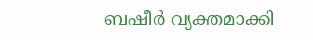ബഷീർ വ്യക്തമാക്കി